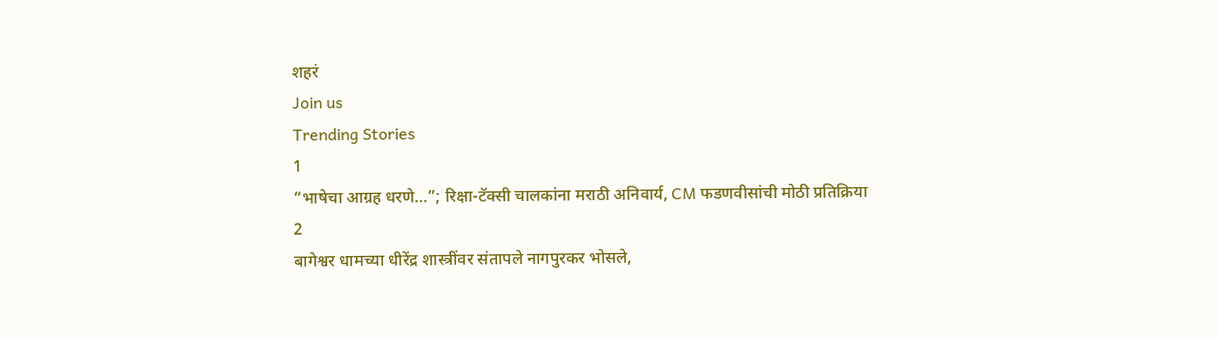शहरं
Join us
Trending Stories
1
“भाषेचा आग्रह धरणे…”; रिक्षा-टॅक्सी चालकांना मराठी अनिवार्य, CM फडणवीसांची मोठी प्रतिक्रिया
2
बागेश्वर धामच्या धीरेंद्र शास्त्रींवर संतापले नागपुरकर भोसले,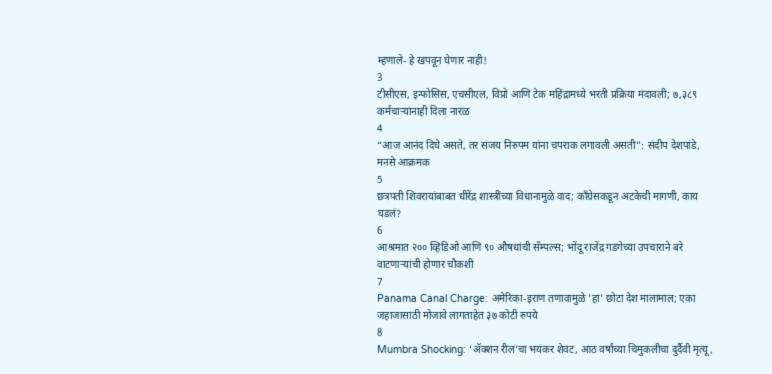म्हणाले- हे खपवून घेणार नाही!
3
टीसीएस, इन्‍फोसिस, एचसीएल, विप्रो आणि टेक महिंद्रामध्ये भरती प्रक्रिया मंदावली; ७,३८९ कर्मचाऱ्यांनाही दिला नारळ
4
“आज आनंद दिघे असते, तर संजय निरुपम यांना चपराक लगावली असती”: संदीप देशपांडे, मनसे आक्रमक
5
छत्रपती शिवरायांबाबत धीरेंद्र शास्त्रींच्या विधानामुळे वाद; काँग्रेसकडून अटकेची मागणी, काय घडलं?
6
आश्रमात २०० व्हिडिओ आणि ९० औषधांची सॅम्पल्स; भोंदू राजेंद्र गडगेच्या उपचाराने बरे वाटणाऱ्यांची होणार चौकशी
7
Panama Canal Charge: अमेरिका-इराण तणावामुळे 'हा' छोटा देश मालामाल; एका जहाजासाठी मोजावे लागताहेत ३७ कोटी रुपये
8
Mumbra Shocking: ‘ॲक्शन रील’चा भयंकर शेवट, आठ वर्षांच्या चिमुकलीचा दुर्दैवी मृत्यू,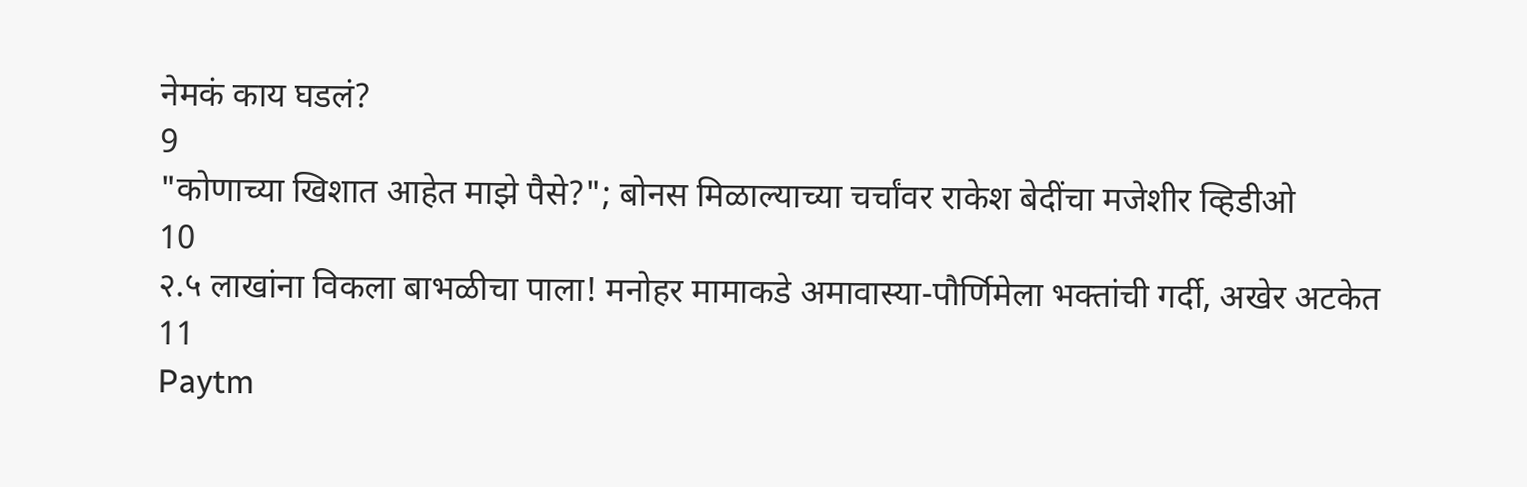नेमकं काय घडलं?
9
"कोणाच्या खिशात आहेत माझे पैसे?"; बोनस मिळाल्याच्या चर्चांवर राकेश बेदींचा मजेशीर व्हिडीओ
10
२.५ लाखांना विकला बाभळीचा पाला! मनोहर मामाकडे अमावास्या-पौर्णिमेला भक्तांची गर्दी, अखेर अटकेत
11
Paytm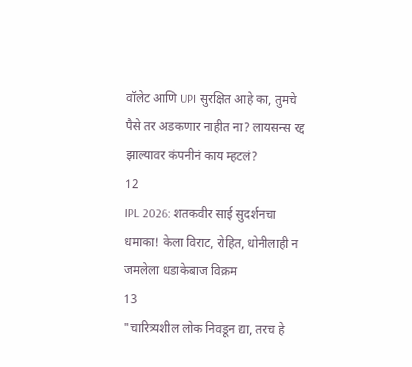वॉलेट आणि UPI सुरक्षित आहे का, तुमचे पैसे तर अडकणार नाहीत ना? लायसन्स रद्द झाल्यावर कंपनीनं काय म्हटलं?
12
IPL 2026: शतकवीर साई सुदर्शनचा धमाका! केला विराट, रोहित, धोनीलाही न जमलेला धडाकेबाज विक्रम
13
"चारित्र्यशील लोक निवडून द्या, तरच हे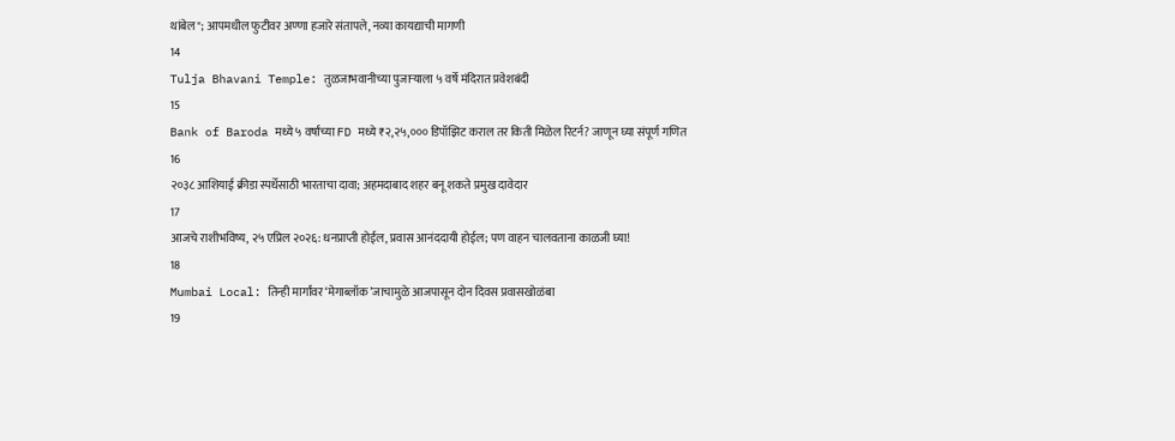थांबेल"; आपमधील फुटीवर अण्णा हजारे संतापले, नव्या कायद्याची मागणी
14
Tulja Bhavani Temple: तुळजाभवानीच्या पुजाऱ्याला ५ वर्षे मंदिरात प्रवेशबंदी
15
Bank of Baroda मध्ये ५ वर्षांच्या FD मध्ये ₹२,२५,००० डिपॉझिट कराल तर किती मिळेल रिटर्न? जाणून घ्या संपूर्ण गणित
16
२०३८ आशियाई क्रीडा स्पर्धेसाठी भारताचा दावा; अहमदाबाद शहर बनू शकते प्रमुख दावेदार
17
आजचे राशीभविष्य, २५ एप्रिल २०२६: धनप्राप्ती होईल, प्रवास आनंददायी होईल; पण वाहन चालवताना काळजी घ्या!
18
Mumbai Local: तिन्ही मार्गांवर ‘मेगाब्लॉक’जाचामुळे आजपासून दोन दिवस प्रवासखोळंबा
19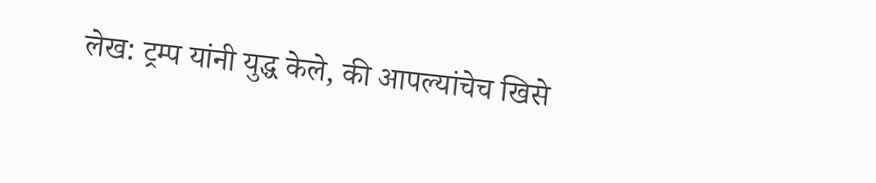लेख: ट्रम्प यांनी युद्ध केले, की आपल्यांचेच खिसे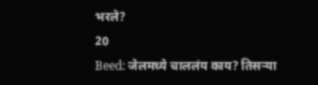भरले?
20
Beed: जेलमध्ये चाललंय काय? तिसऱ्या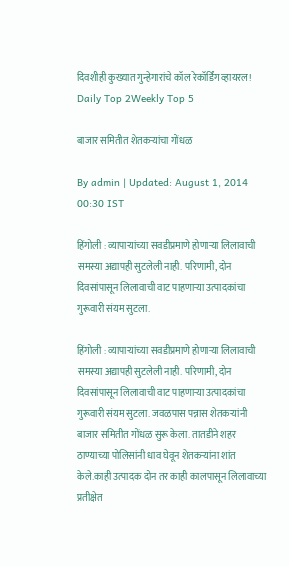दिवशीही कुख्यात गुन्हेगारांचे कॉल रेकॉर्डिंग व्हायरल!
Daily Top 2Weekly Top 5

बाजार समितीत शेतकऱ्यांचा गोंधळ

By admin | Updated: August 1, 2014 00:30 IST

हिंगोली : व्यापाऱ्यांच्या सवडीप्रमाणे होणाऱ्या लिलावाची समस्या अद्यापही सुटलेली नाही. परिणामी, दोन दिवसांपासून लिलावाची वाट पाहणाऱ्या उत्पादकांचा गुरूवारी संयम सुटला.

हिंगोली : व्यापाऱ्यांच्या सवडीप्रमाणे होणाऱ्या लिलावाची समस्या अद्यापही सुटलेली नाही. परिणामी, दोन दिवसांपासून लिलावाची वाट पाहणाऱ्या उत्पादकांचा गुरूवारी संयम सुटला. जवळपास पन्नास शेतकऱ्यांनी बाजार समितीत गोंधळ सुरू केला. तातडीने शहर ठाण्याच्या पोलिसांनी धाव घेवून शेतकऱ्यांना शांत केले.काही उत्पादक दोन तर काही कालपासून लिलावाच्या प्रतीक्षेत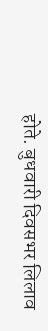होते. बुधवारी दिवसभर लिलाव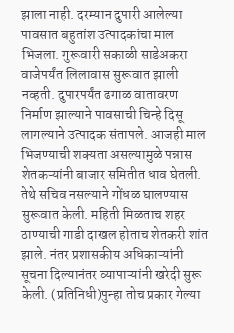झाला नाही. दरम्यान दुपारी आलेल्या पावसात बहुतांश उत्पादकांचा माल भिजला. गुरूवारी सकाळी साडेअकरा वाजेपर्यंत लिलावास सुरूवात झाली नव्हती. दुपारपर्यंत ढगाळ वातावरण निर्माण झाल्याने पावसाची चिन्हे दिसू लागल्याने उत्पादक संतापले. आजही माल भिजण्याची शक्यता असल्यामुळे पन्नास शेतकऱ्यांनी बाजार समितीत धाव घेतली. तेथे सचिव नसल्याने गोंधळ घालण्यास सुरूवात केली. महिती मिळताच शहर ठाण्याची गाडी दाखल होताच शेतकरी शांत झाले. नंतर प्रशासकीय अधिकाऱ्यांनी सूचना दिल्यानंतर व्यापाऱ्यांनी खरेदी सुरू केली. (प्रतिनिधी)पुन्हा तोच प्रकार गेल्या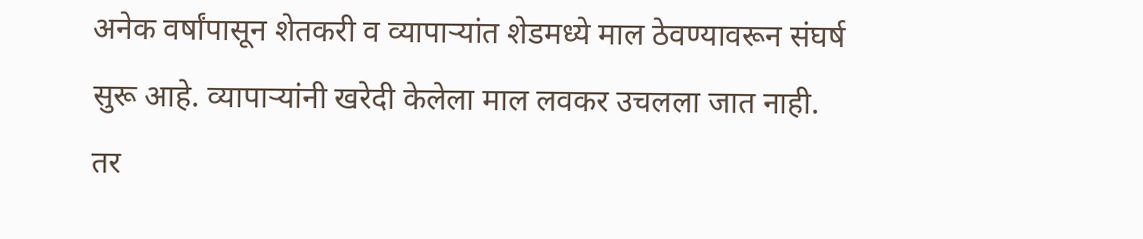अनेक वर्षांपासून शेतकरी व व्यापाऱ्यांत शेडमध्ये माल ठेवण्यावरून संघर्ष सुरू आहे. व्यापाऱ्यांनी खरेदी केलेला माल लवकर उचलला जात नाही. तर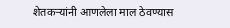शेतकऱ्यांनी आणलेला माल ठेवण्यास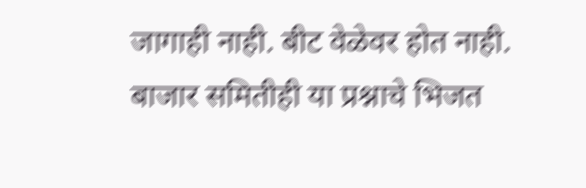जागाही नाही. बीट वेळेवर होत नाही. बाजार समितीही या प्रश्नाचे भिजत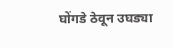घोंगडे ठेवून उघड्या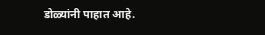डोळ्यांनी पाहात आहे.